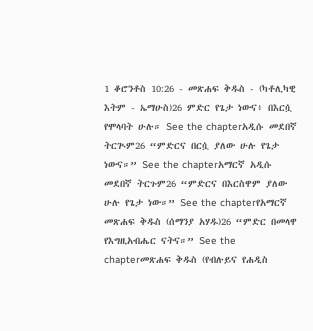1 ቆሮንቶስ 10:26 - መጽሐፍ ቅዱስ - (ካቶሊካዊ እትም - ኤማሁስ)26 ምድር የጌታ ነውና፥ በእርሷ የሞላባት ሁሉ። See the chapterአዲሱ መደበኛ ትርጒም26 “ምድርና በርሷ ያለው ሁሉ የጌታ ነውና።” See the chapterአማርኛ አዲሱ መደበኛ ትርጉም26 “ምድርና በእርስዋም ያለው ሁሉ የጌታ ነው።” See the chapterየአማርኛ መጽሐፍ ቅዱስ (ሰማንያ አሃዱ)26 “ምድር በመላዋ የእግዚአብሔር ናትና።” See the chapterመጽሐፍ ቅዱስ (የብሉይና የሐዲስ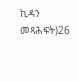ኪዳን መጻሕፍት)26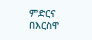ምድርና በእርስዋ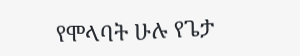የሞላባት ሁሉ የጌታ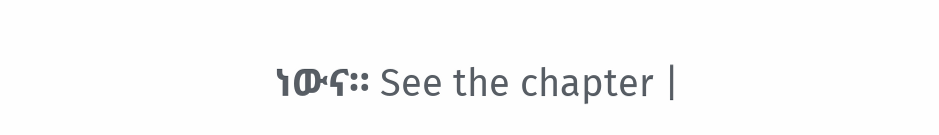ነውና። See the chapter |